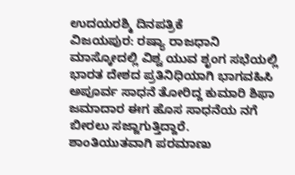ಉದಯರಶ್ಮಿ ದಿನಪತ್ರಿಕೆ
ವಿಜಯಪುರ: ರಷ್ಯಾ ರಾಜಧಾನಿ ಮಾಸ್ಕೋದಲ್ಲಿ ವಿಶ್ವ ಯುವ ಶೃಂಗ ಸಭೆಯಲ್ಲಿ ಭಾರತ ದೇಶದ ಪ್ರತಿನಿಧಿಯಾಗಿ ಭಾಗವಹಿಸಿ ಅಪೂರ್ವ ಸಾಧನೆ ತೋರಿದ್ದ ಕುಮಾರಿ ಶಿಫಾ ಜಮಾದಾರ ಈಗ ಹೊಸ ಸಾಧನೆಯ ನಗೆ ಬೀರಲು ಸಜ್ಜಾಗುತ್ತಿದ್ದಾರೆ.
ಶಾಂತಿಯುತವಾಗಿ ಪರಮಾಣು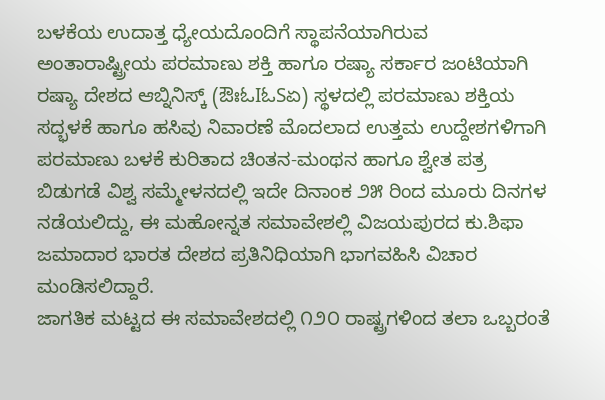ಬಳಕೆಯ ಉದಾತ್ತ ಧ್ಯೇಯದೊಂದಿಗೆ ಸ್ಥಾಪನೆಯಾಗಿರುವ ಅಂತಾರಾಷ್ಟ್ರೀಯ ಪರಮಾಣು ಶಕ್ತಿ ಹಾಗೂ ರಷ್ಯಾ ಸರ್ಕಾರ ಜಂಟಿಯಾಗಿ ರಷ್ಯಾ ದೇಶದ ಆಬ್ನಿನಿಸ್ಕ್ (ಔಃಓIಓSಏ) ಸ್ಥಳದಲ್ಲಿ ಪರಮಾಣು ಶಕ್ತಿಯ ಸದ್ಭಳಕೆ ಹಾಗೂ ಹಸಿವು ನಿವಾರಣೆ ಮೊದಲಾದ ಉತ್ತಮ ಉದ್ದೇಶಗಳಿಗಾಗಿ ಪರಮಾಣು ಬಳಕೆ ಕುರಿತಾದ ಚಿಂತನ-ಮಂಥನ ಹಾಗೂ ಶ್ವೇತ ಪತ್ರ ಬಿಡುಗಡೆ ವಿಶ್ವ ಸಮ್ಮೇಳನದಲ್ಲಿ ಇದೇ ದಿನಾಂಕ ೨೫ ರಿಂದ ಮೂರು ದಿನಗಳ ನಡೆಯಲಿದ್ದು, ಈ ಮಹೋನ್ನತ ಸಮಾವೇಶಲ್ಲಿ ವಿಜಯಪುರದ ಕು.ಶಿಫಾ ಜಮಾದಾರ ಭಾರತ ದೇಶದ ಪ್ರತಿನಿಧಿಯಾಗಿ ಭಾಗವಹಿಸಿ ವಿಚಾರ ಮಂಡಿಸಲಿದ್ದಾರೆ.
ಜಾಗತಿಕ ಮಟ್ಟದ ಈ ಸಮಾವೇಶದಲ್ಲಿ ೧೨೦ ರಾಷ್ಟ್ರಗಳಿಂದ ತಲಾ ಒಬ್ಬರಂತೆ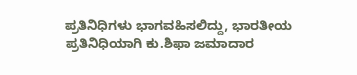ಪ್ರತಿನಿಧಿಗಳು ಭಾಗವಹಿಸಲಿದ್ದು, ಭಾರತೀಯ ಪ್ರತಿನಿಧಿಯಾಗಿ ಕು.ಶಿಫಾ ಜಮಾದಾರ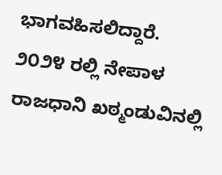ಭಾಗವಹಿಸಲಿದ್ದಾರೆ.
೨೦೨೪ ರಲ್ಲಿ ನೇಪಾಳ ರಾಜಧಾನಿ ಖಠ್ಮಂಡುವಿನಲ್ಲಿ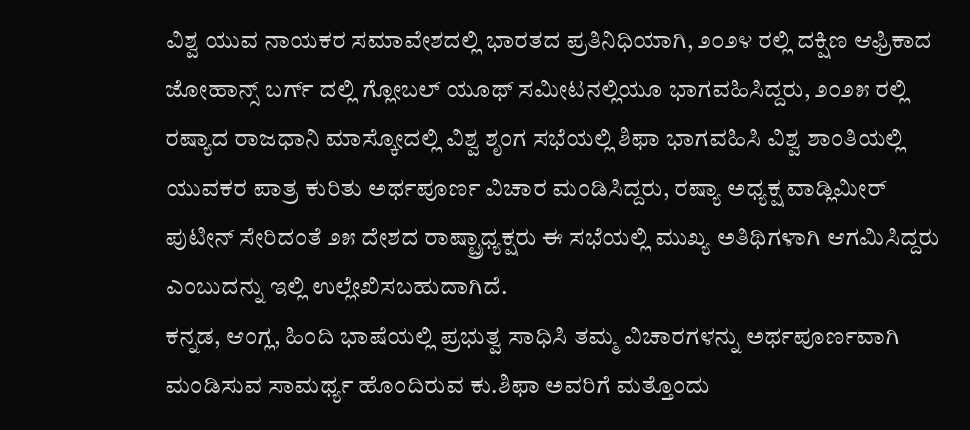ವಿಶ್ವ ಯುವ ನಾಯಕರ ಸಮಾವೇಶದಲ್ಲಿ ಭಾರತದ ಪ್ರತಿನಿಧಿಯಾಗಿ, ೨೦೨೪ ರಲ್ಲಿ ದಕ್ಷಿಣ ಆಫ್ರಿಕಾದ ಜೋಹಾನ್ಸ್ ಬರ್ಗ್ ದಲ್ಲಿ ಗ್ಲೋಬಲ್ ಯೂಥ್ ಸಮೀಟನಲ್ಲಿಯೂ ಭಾಗವಹಿಸಿದ್ದರು, ೨೦೨೫ ರಲ್ಲಿ ರಷ್ಯಾದ ರಾಜಧಾನಿ ಮಾಸ್ಕೋದಲ್ಲಿ ವಿಶ್ವ ಶೃಂಗ ಸಭೆಯಲ್ಲಿ ಶಿಫಾ ಭಾಗವಹಿಸಿ ವಿಶ್ವ ಶಾಂತಿಯಲ್ಲಿ ಯುವಕರ ಪಾತ್ರ ಕುರಿತು ಅರ್ಥಪೂರ್ಣ ವಿಚಾರ ಮಂಡಿಸಿದ್ದರು, ರಷ್ಯಾ ಅಧ್ಯಕ್ಷ ವಾಡ್ಲಿಮೀರ್ ಪುಟೀನ್ ಸೇರಿದಂತೆ ೨೫ ದೇಶದ ರಾಷ್ಟ್ರಾಧ್ಯಕ್ಷರು ಈ ಸಭೆಯಲ್ಲಿ ಮುಖ್ಯ ಅತಿಥಿಗಳಾಗಿ ಆಗಮಿಸಿದ್ದರು ಎಂಬುದನ್ನು ಇಲ್ಲಿ ಉಲ್ಲೇಖಿಸಬಹುದಾಗಿದೆ.
ಕನ್ನಡ, ಆಂಗ್ಲ, ಹಿಂದಿ ಭಾಷೆಯಲ್ಲಿ ಪ್ರಭುತ್ವ ಸಾಧಿಸಿ ತಮ್ಮ ವಿಚಾರಗಳನ್ನು ಅರ್ಥಪೂರ್ಣವಾಗಿ ಮಂಡಿಸುವ ಸಾಮರ್ಥ್ಯ ಹೊಂದಿರುವ ಕು.ಶಿಫಾ ಅವರಿಗೆ ಮತ್ತೊಂದು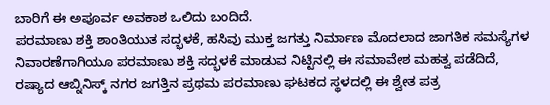ಬಾರಿಗೆ ಈ ಅಪೂರ್ವ ಅವಕಾಶ ಒಲಿದು ಬಂದಿದೆ.
ಪರಮಾಣು ಶಕ್ತಿ ಶಾಂತಿಯುತ ಸದ್ಭಳಕೆ, ಹಸಿವು ಮುಕ್ತ ಜಗತ್ತು ನಿರ್ಮಾಣ ಮೊದಲಾದ ಜಾಗತಿಕ ಸಮಸ್ಯೆಗಳ ನಿವಾರಣೆಗಾಗಿಯೂ ಪರಮಾಣು ಶಕ್ತಿ ಸದ್ಭಳಕೆ ಮಾಡುವ ನಿಟ್ಟಿನಲ್ಲಿ ಈ ಸಮಾವೇಶ ಮಹತ್ವ ಪಡೆದಿದೆ, ರಷ್ಯಾದ ಆಬ್ನಿನಿಸ್ಕ್ ನಗರ ಜಗತ್ತಿನ ಪ್ರಥಮ ಪರಮಾಣು ಘಟಕದ ಸ್ಥಳದಲ್ಲಿ ಈ ಶ್ವೇತ ಪತ್ರ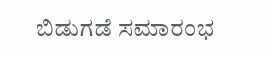ಬಿಡುಗಡೆ ಸಮಾರಂಭ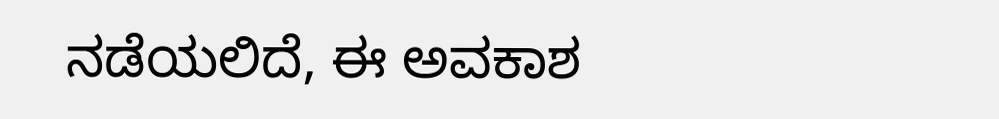ನಡೆಯಲಿದೆ, ಈ ಅವಕಾಶ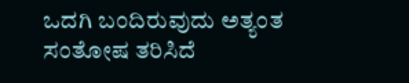ಒದಗಿ ಬಂದಿರುವುದು ಅತ್ಯಂತ ಸಂತೋಷ ತರಿಸಿದೆ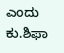ಎಂದು ಕು.ಶಿಫಾ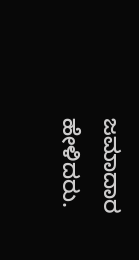ಜಮಾದಾರ ಹೇಳಿದರು.